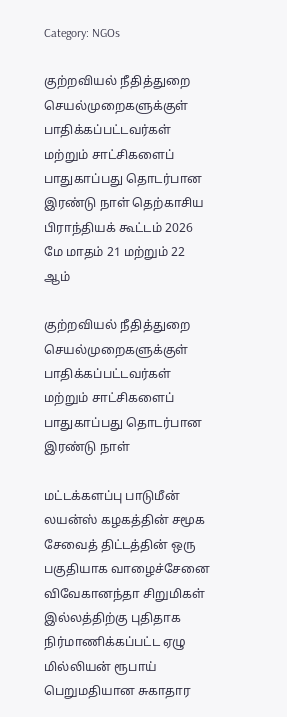Category: NGOs

குற்றவியல் நீதித்துறை செயல்முறைகளுக்குள் பாதிக்கப்பட்டவர்கள் மற்றும் சாட்சிகளைப் பாதுகாப்பது தொடர்பான இரண்டு நாள் தெற்காசிய பிராந்தியக் கூட்டம் 2026 மே மாதம் 21 மற்றும் 22 ஆம்

குற்றவியல் நீதித்துறை செயல்முறைகளுக்குள் பாதிக்கப்பட்டவர்கள் மற்றும் சாட்சிகளைப் பாதுகாப்பது தொடர்பான இரண்டு நாள்

மட்டக்களப்பு பாடுமீன் லயன்ஸ் கழகத்தின் சமூக சேவைத் திட்டத்தின் ஒரு பகுதியாக வாழைச்சேனை விவேகானந்தா சிறுமிகள் இல்லத்திற்கு புதிதாக நிர்மாணிக்கப்பட்ட ஏழு மில்லியன் ரூபாய் பெறுமதியான சுகாதார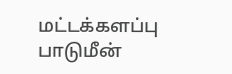மட்டக்களப்பு பாடுமீன்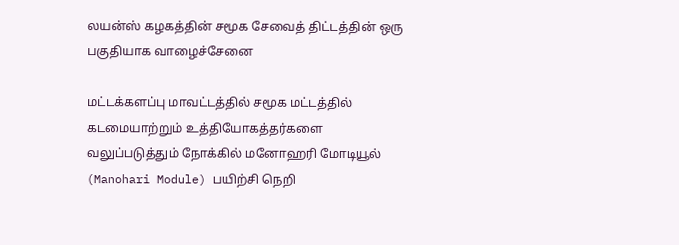லயன்ஸ் கழகத்தின் சமூக சேவைத் திட்டத்தின் ஒரு பகுதியாக வாழைச்சேனை

மட்டக்களப்பு மாவட்டத்தில் சமூக மட்டத்தில் கடமையாற்றும் உத்தியோகத்தர்களை வலுப்படுத்தும் நோக்கில் மனோஹரி மோடியூல் (Manohari Module) பயிற்சி நெறி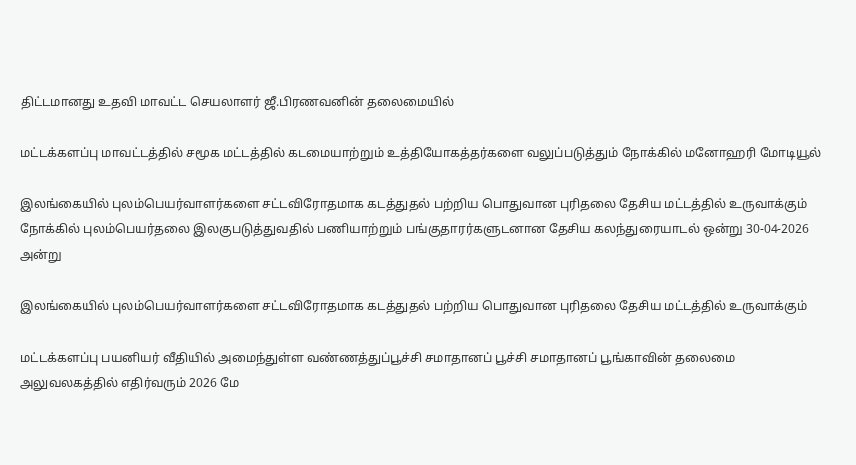திட்டமானது உதவி மாவட்ட செயலாளர் ஜீ.பிரணவனின் தலைமையில்

மட்டக்களப்பு மாவட்டத்தில் சமூக மட்டத்தில் கடமையாற்றும் உத்தியோகத்தர்களை வலுப்படுத்தும் நோக்கில் மனோஹரி மோடியூல்

இலங்கையில் புலம்பெயர்வாளர்களை சட்டவிரோதமாக கடத்துதல் பற்றிய பொதுவான புரிதலை தேசிய மட்டத்தில் உருவாக்கும் நோக்கில் புலம்பெயர்தலை இலகுபடுத்துவதில் பணியாற்றும் பங்குதாரர்களுடனான தேசிய கலந்துரையாடல் ஒன்று 30-04-2026 அன்று

இலங்கையில் புலம்பெயர்வாளர்களை சட்டவிரோதமாக கடத்துதல் பற்றிய பொதுவான புரிதலை தேசிய மட்டத்தில் உருவாக்கும்

மட்டக்களப்பு பயனியர் வீதியில் அமைந்துள்ள வண்ணத்துப்பூச்சி சமாதானப் பூச்சி சமாதானப் பூங்காவின் தலைமை அலுவலகத்தில் எதிர்வரும் 2026 மே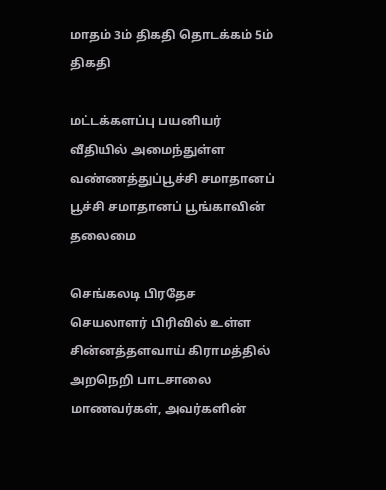மாதம் 3ம் திகதி தொடக்கம் 5ம் திகதி

மட்டக்களப்பு பயனியர் வீதியில் அமைந்துள்ள வண்ணத்துப்பூச்சி சமாதானப் பூச்சி சமாதானப் பூங்காவின் தலைமை

செங்கலடி பிரதேச செயலாளர் பிரிவில் உள்ள சின்னத்தளவாய் கிராமத்தில் அறநெறி பாடசாலை மாணவர்கள், அவர்களின்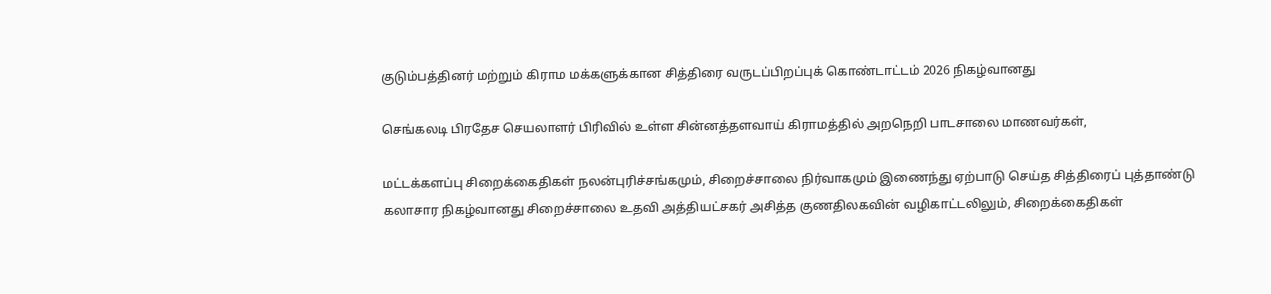குடும்பத்தினர் மற்றும் கிராம மக்களுக்கான சித்திரை வருடப்பிறப்புக் கொண்டாட்டம் 2026 நிகழ்வானது

செங்கலடி பிரதேச செயலாளர் பிரிவில் உள்ள சின்னத்தளவாய் கிராமத்தில் அறநெறி பாடசாலை மாணவர்கள்,

மட்டக்களப்பு சிறைக்கைதிகள் நலன்புரிச்சங்கமும், சிறைச்சாலை நிர்வாகமும் இணைந்து ஏற்பாடு செய்த சித்திரைப் புத்தாண்டு கலாசார நிகழ்வானது சிறைச்சாலை உதவி அத்தியட்சகர் அசித்த குணதிலகவின் வழிகாட்டலிலும், சிறைக்கைதிகள்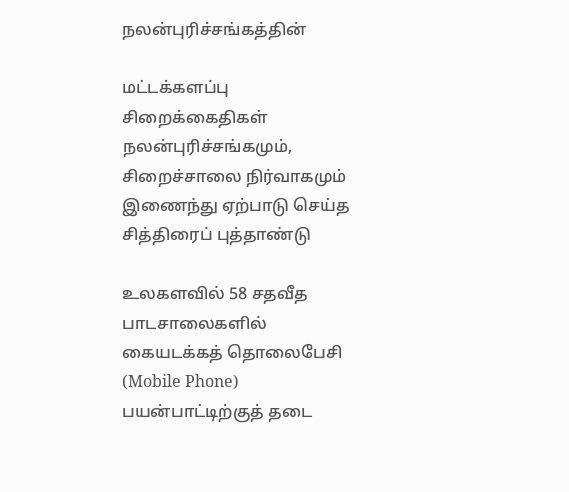நலன்புரிச்சங்கத்தின்

மட்டக்களப்பு சிறைக்கைதிகள் நலன்புரிச்சங்கமும், சிறைச்சாலை நிர்வாகமும் இணைந்து ஏற்பாடு செய்த சித்திரைப் புத்தாண்டு

உலகளவில் 58 சதவீத பாடசாலைகளில் கையடக்கத் தொலைபேசி (Mobile Phone) பயன்பாட்டிற்குத் தடை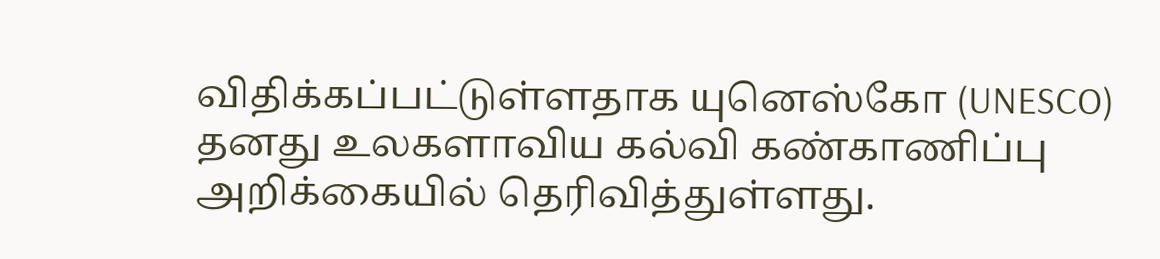விதிக்கப்பட்டுள்ளதாக யுனெஸ்கோ (UNESCO) தனது உலகளாவிய கல்வி கண்காணிப்பு அறிக்கையில் தெரிவித்துள்ளது.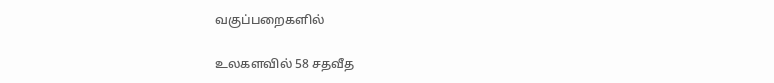வகுப்பறைகளில்

உலகளவில் 58 சதவீத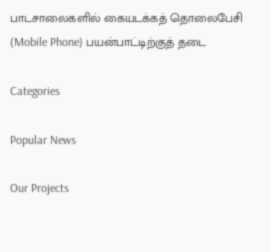பாடசாலைகளில் கையடக்கத் தொலைபேசி (Mobile Phone) பயன்பாட்டிற்குத் தடை

Categories

Popular News

Our Projects